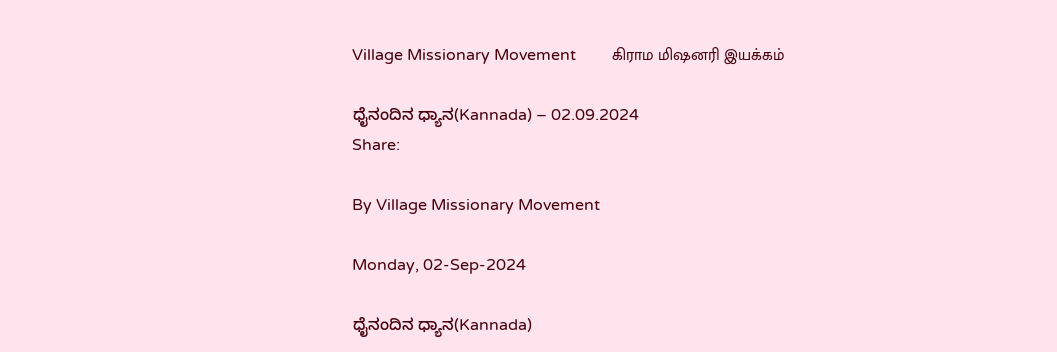Village Missionary Movement         கிராம மிஷனரி இயக்கம்

ಧೈನಂದಿನ ಧ್ಯಾನ(Kannada) – 02.09.2024
Share:

By Village Missionary Movement

Monday, 02-Sep-2024

ಧೈನಂದಿನ ಧ್ಯಾನ(Kannada)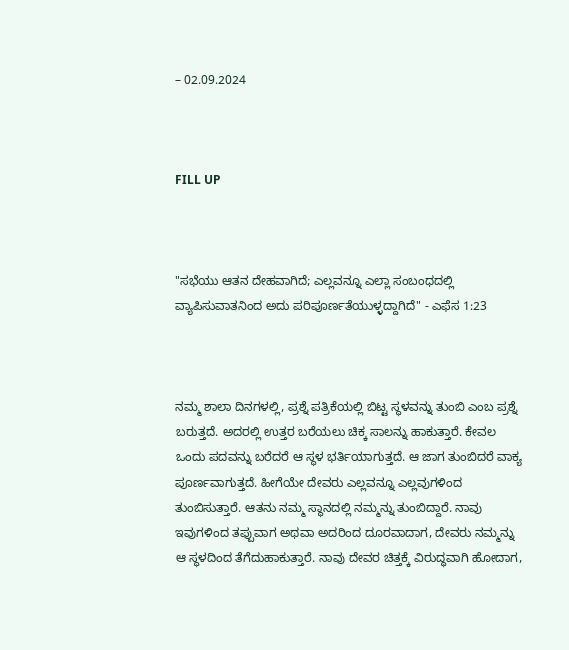– 02.09.2024



FILL UP



"ಸಭೆಯು ಆತನ ದೇಹವಾಗಿದೆ; ಎಲ್ಲವನ್ನೂ ಎಲ್ಲಾ ಸಂಬಂಧದಲ್ಲಿ ವ್ಯಾಪಿಸುವಾತನಿಂದ ಅದು ಪರಿಪೂರ್ಣತೆಯುಳ್ಳದ್ದಾಗಿದೆ" - ಎಫೆಸ 1:23



ನಮ್ಮ ಶಾಲಾ ದಿನಗಳಲ್ಲಿ, ಪ್ರಶ್ನೆ ಪತ್ರಿಕೆಯಲ್ಲಿ ಬಿಟ್ಟ ಸ್ಥಳವನ್ನು ತುಂಬಿ ಎಂಬ ಪ್ರಶ್ನೆ ಬರುತ್ತದೆ. ಅದರಲ್ಲಿ ಉತ್ತರ ಬರೆಯಲು ಚಿಕ್ಕ ಸಾಲನ್ನು ಹಾಕುತ್ತಾರೆ. ಕೇವಲ ಒಂದು ಪದವನ್ನು ಬರೆದರೆ ಆ ಸ್ಥಳ ಭರ್ತಿಯಾಗುತ್ತದೆ. ಆ ಜಾಗ ತುಂಬಿದರೆ ವಾಕ್ಯ ಪೂರ್ಣವಾಗುತ್ತದೆ. ಹೀಗೆಯೇ ದೇವರು ಎಲ್ಲವನ್ನೂ ಎಲ್ಲವುಗಳಿಂದ ತುಂಬಿಸುತ್ತಾರೆ. ಆತನು ನಮ್ಮ ಸ್ಥಾನದಲ್ಲಿ ನಮ್ಮನ್ನು ತುಂಬಿದ್ದಾರೆ. ನಾವು ಇವುಗಳಿಂದ ತಪ್ಪುವಾಗ ಅಥವಾ ಅದರಿಂದ ದೂರವಾದಾಗ, ದೇವರು ನಮ್ಮನ್ನು ಆ ಸ್ಥಳದಿಂದ ತೆಗೆದುಹಾಕುತ್ತಾರೆ. ನಾವು ದೇವರ ಚಿತ್ತಕ್ಕೆ ವಿರುದ್ಧವಾಗಿ ಹೋದಾಗ,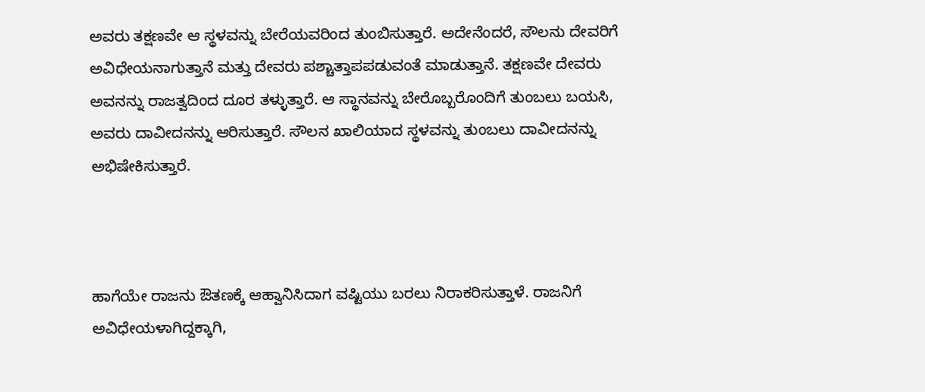ಅವರು ತಕ್ಷಣವೇ ಆ ಸ್ಥಳವನ್ನು ಬೇರೆಯವರಿಂದ ತುಂಬಿಸುತ್ತಾರೆ. ಅದೇನೆಂದರೆ, ಸೌಲನು ದೇವರಿಗೆ ಅವಿಧೇಯನಾಗುತ್ತಾನೆ ಮತ್ತು ದೇವರು ಪಶ್ಚಾತ್ತಾಪಪಡುವಂತೆ ಮಾಡುತ್ತಾನೆ. ತಕ್ಷಣವೇ ದೇವರು ಅವನನ್ನು ರಾಜತ್ವದಿಂದ ದೂರ ತಳ್ಳುತ್ತಾರೆ. ಆ ಸ್ಥಾನವನ್ನು ಬೇರೊಬ್ಬರೊಂದಿಗೆ ತುಂಬಲು ಬಯಸಿ, ಅವರು ದಾವೀದನನ್ನು ಆರಿಸುತ್ತಾರೆ. ಸೌಲನ ಖಾಲಿಯಾದ ಸ್ಥಳವನ್ನು ತುಂಬಲು ದಾವೀದನನ್ನು ಅಭಿಷೇಕಿಸುತ್ತಾರೆ.



ಹಾಗೆಯೇ ರಾಜನು ಔತಣಕ್ಕೆ ಆಹ್ವಾನಿಸಿದಾಗ ವಷ್ಟಿಯು ಬರಲು ನಿರಾಕರಿಸುತ್ತಾಳೆ. ರಾಜನಿಗೆ ಅವಿಧೇಯಳಾಗಿದ್ದಕ್ಕಾಗಿ,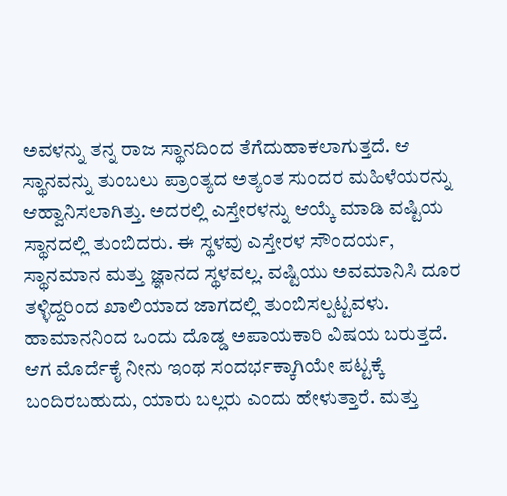ಅವಳನ್ನು ತನ್ನ ರಾಜ ಸ್ಥಾನದಿಂದ ತೆಗೆದುಹಾಕಲಾಗುತ್ತದೆ. ಆ ಸ್ಥಾನವನ್ನು ತುಂಬಲು ಪ್ರಾಂತ್ಯದ ಅತ್ಯಂತ ಸುಂದರ ಮಹಿಳೆಯರನ್ನು ಆಹ್ವಾನಿಸಲಾಗಿತ್ತು. ಅದರಲ್ಲಿ ಎಸ್ತೇರಳನ್ನು ಆಯ್ಕೆ ಮಾಡಿ ವಷ್ಟಿಯ ಸ್ಥಾನದಲ್ಲಿ ತುಂಬಿದರು. ಈ ಸ್ಥಳವು ಎಸ್ತೇರಳ ಸೌಂದರ್ಯ, ಸ್ಥಾನಮಾನ ಮತ್ತು ಜ್ಞಾನದ ಸ್ಥಳವಲ್ಲ. ವಷ್ಟಿಯು ಅವಮಾನಿಸಿ ದೂರ ತಳ್ಳಿದ್ದರಿಂದ ಖಾಲಿಯಾದ ಜಾಗದಲ್ಲಿ ತುಂಬಿಸಲ್ಪಟ್ಟವಳು. ಹಾಮಾನನಿಂದ ಒಂದು ದೊಡ್ಡ ಅಪಾಯಕಾರಿ ವಿಷಯ ಬರುತ್ತದೆ. ಆಗ ಮೊರ್ದೆಕೈ ನೀನು ಇಂಥ ಸಂದರ್ಭಕ್ಕಾಗಿಯೇ ಪಟ್ಟಕ್ಕೆ ಬಂದಿರಬಹುದು, ಯಾರು ಬಲ್ಲರು ಎಂದು ಹೇಳುತ್ತಾರೆ. ಮತ್ತು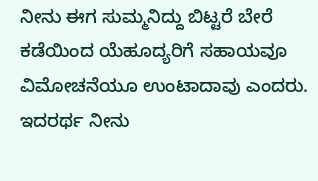ನೀನು ಈಗ ಸುಮ್ಮನಿದ್ದು ಬಿಟ್ಟರೆ ಬೇರೆ ಕಡೆಯಿಂದ ಯೆಹೂದ್ಯರಿಗೆ ಸಹಾಯವೂ ವಿಮೋಚನೆಯೂ ಉಂಟಾದಾವು ಎಂದರು. ಇದರರ್ಥ ನೀನು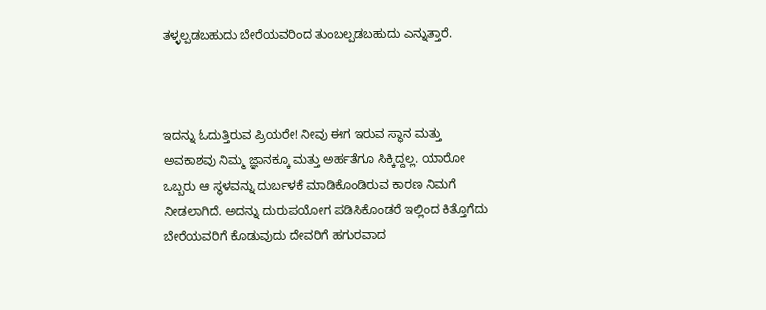ತಳ್ಳಲ್ಪಡಬಹುದು ಬೇರೆಯವರಿಂದ ತುಂಬಲ್ಪಡಬಹುದು ಎನ್ನುತ್ತಾರೆ.



ಇದನ್ನು ಓದುತ್ತಿರುವ ಪ್ರಿಯರೇ! ನೀವು ಈಗ ಇರುವ ಸ್ಥಾನ ಮತ್ತು ಅವಕಾಶವು ನಿಮ್ಮ ಜ್ಞಾನಕ್ಕೂ ಮತ್ತು ಅರ್ಹತೆಗೂ ಸಿಕ್ಕಿದ್ದಲ್ಲ. ಯಾರೋ ಒಬ್ಬರು ಆ ಸ್ಥಳವನ್ನು ದುರ್ಬಳಕೆ ಮಾಡಿಕೊಂಡಿರುವ ಕಾರಣ ನಿಮಗೆ ನೀಡಲಾಗಿದೆ. ಅದನ್ನು ದುರುಪಯೋಗ ಪಡಿಸಿಕೊಂಡರೆ ಇಲ್ಲಿಂದ ಕಿತ್ತೊಗೆದು ಬೇರೆಯವರಿಗೆ ಕೊಡುವುದು ದೇವರಿಗೆ ಹಗುರವಾದ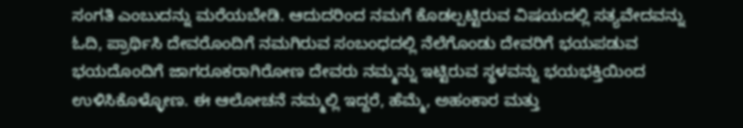ಸಂಗತಿ ಎಂಬುದನ್ನು ಮರೆಯಬೇಡಿ. ಆದುದರಿಂದ ನಮಗೆ ಕೊಡಲ್ಪಟ್ಟಿರುವ ವಿಷಯದಲ್ಲಿ ಸತ್ಯವೇದವನ್ನು ಓದಿ, ಪ್ರಾರ್ಥಿಸಿ ದೇವರೊಂದಿಗೆ ನಮಗಿರುವ ಸಂಬಂಧದಲ್ಲಿ ನೆಲೆಗೊಂಡು ದೇವರಿಗೆ ಭಯಪಡುವ ಭಯದೊಂದಿಗೆ ಜಾಗರೂಕರಾಗಿರೋಣ ದೇವರು ನಮ್ಮನ್ನು ಇಟ್ಟಿರುವ ಸ್ಥಳವನ್ನು ಭಯಭಕ್ತಿಯಿಂದ ಉಳಿಸಿಕೊಳ್ಳೋಣ. ಈ ಆಲೋಚನೆ ನಮ್ಮಲ್ಲಿ ಇದ್ದರೆ, ಹೆಮ್ಮೆ, ಅಹಂಕಾರ ಮತ್ತು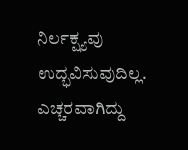ನಿರ್ಲಕ್ಷ್ಯವು ಉದ್ಭವಿಸುವುದಿಲ್ಲ. ಎಚ್ಚರವಾಗಿದ್ದು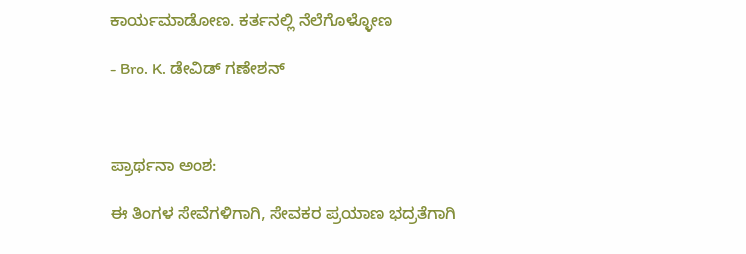ಕಾರ್ಯಮಾಡೋಣ. ಕರ್ತನಲ್ಲಿ ನೆಲೆಗೊಳ್ಳೋಣ

- Bro. K. ಡೇವಿಡ್ ಗಣೇಶನ್



ಪ್ರಾರ್ಥನಾ ಅಂಶ:

ಈ ತಿಂಗಳ ಸೇವೆಗಳಿಗಾಗಿ, ಸೇವಕರ ಪ್ರಯಾಣ ಭದ್ರತೆಗಾಗಿ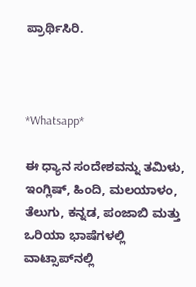ಪ್ರಾರ್ಥಿಸಿರಿ.



*Whatsapp*

ಈ ಧ್ಯಾನ ಸಂದೇಶವನ್ನು ತಮಿಳು, ಇಂಗ್ಲಿಷ್, ಹಿಂದಿ, ಮಲಯಾಳಂ, ತೆಲುಗು, ಕನ್ನಡ, ಪಂಜಾಬಿ ಮತ್ತು ಒರಿಯಾ ಭಾಷೆಗಳಲ್ಲಿ ವಾಟ್ಸಾಪ್‌ನಲ್ಲಿ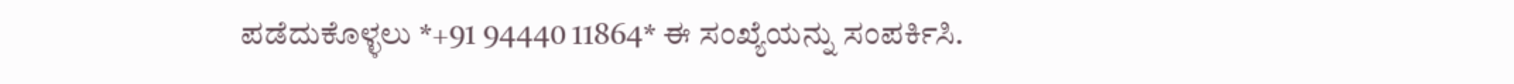ಪಡೆದುಕೊಳ್ಳಲು *+91 94440 11864* ಈ ಸಂಖ್ಯೆಯನ್ನು ಸಂಪರ್ಕಿಸಿ.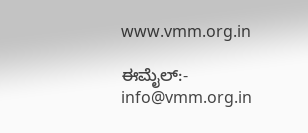www.vmm.org.in

ಈಮೈಲ್:- info@vmm.org.in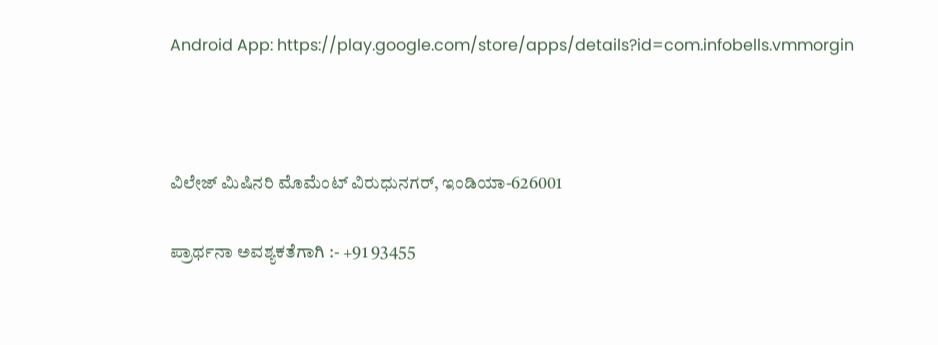Android App: https://play.google.com/store/apps/details?id=com.infobells.vmmorgin



ವಿಲೇಜ್ ಮಿಷಿನರಿ ಮೊಮೆಂಟ್ ವಿರುಧುನಗರ್, ಇಂಡಿಯಾ-626001

ಪ್ರಾರ್ಥನಾ ಅವಶ್ಯಕತೆಗಾಗಿ :- +91 93455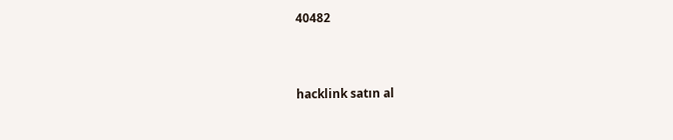40482



hacklink satın al